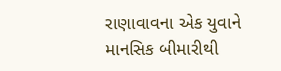રાણાવાવના એક યુવાને માનસિક બીમારીથી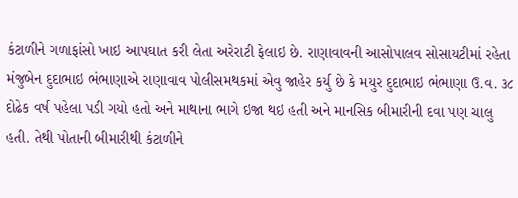કંટાળીને ગળાફાંસો ખાઇ આપઘાત કરી લેતા અરેરાટી ફેલાઇ છે. રાણાવાવની આસોપાલવ સોસાયટીમાં રહેતા મંજુબેન દુદાભાઇ ભંભાણાએ રાણાવાવ પોલીસમથકમાં એવુ જાહેર કર્યુ છે કે મયુર દુદાભાઇ ભંભાણા ઉ.વ. ૩૮ દોઢેક વર્ષ પહેલા પડી ગયો હતો અને માથાના ભાગે ઇજા થઇ હતી અને માનસિક બીમારીની દવા પણ ચાલુ હતી. તેથી પોતાની બીમારીથી કંટાળીને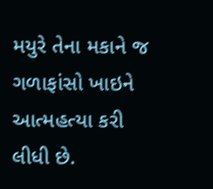મયુરે તેના મકાને જ ગળાફાંસો ખાઇને આત્મહત્યા કરી લીધી છે.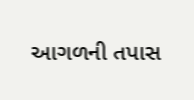આગળની તપાસ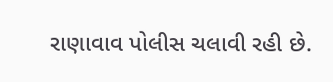રાણાવાવ પોલીસ ચલાવી રહી છે.